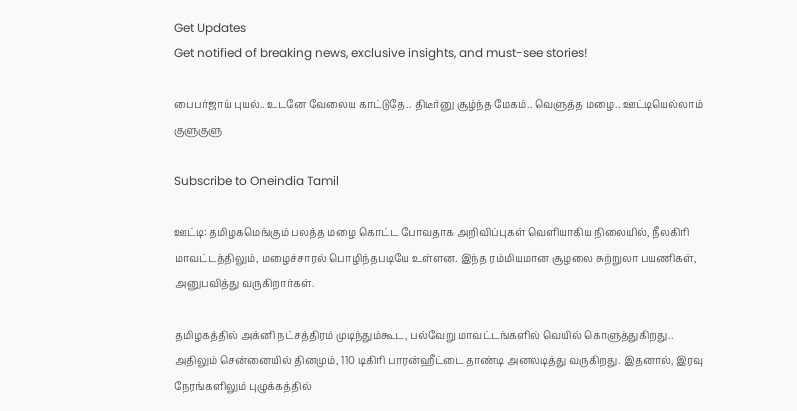Get Updates
Get notified of breaking news, exclusive insights, and must-see stories!

பைபர்ஜாய் புயல்.. உடனே வேலைய காட்டுதே.. திடீர்னு சூழ்ந்த மேகம்.. வெளுத்த மழை.. ஊட்டியெல்லாம் குளுகுளு

Subscribe to Oneindia Tamil

ஊட்டி: தமிழகமெங்கும் பலத்த மழை கொட்ட போவதாக அறிவிப்புகள் வெளியாகிய நிலையில், நீலகிரி மாவட்டத்திலும், மழைச்சாரல் பொழிந்தபடியே உள்ளன. இந்த ரம்மியமான சூழலை சுற்றுலா பயணிகள், அனுபவித்து வருகிறார்கள்.

தமிழகத்தில் அக்னி நட்சத்திரம் முடிந்தும்கூட, பல்வேறு மாவட்டங்களில் வெயில் கொளுத்துகிறது.. அதிலும் சென்னையில் தினமும், 110 டிகிரி பாரன்ஹீட்டை தாண்டி அனலடித்து வருகிறது. இதனால், இரவு நேரங்களிலும் புழுக்கத்தில்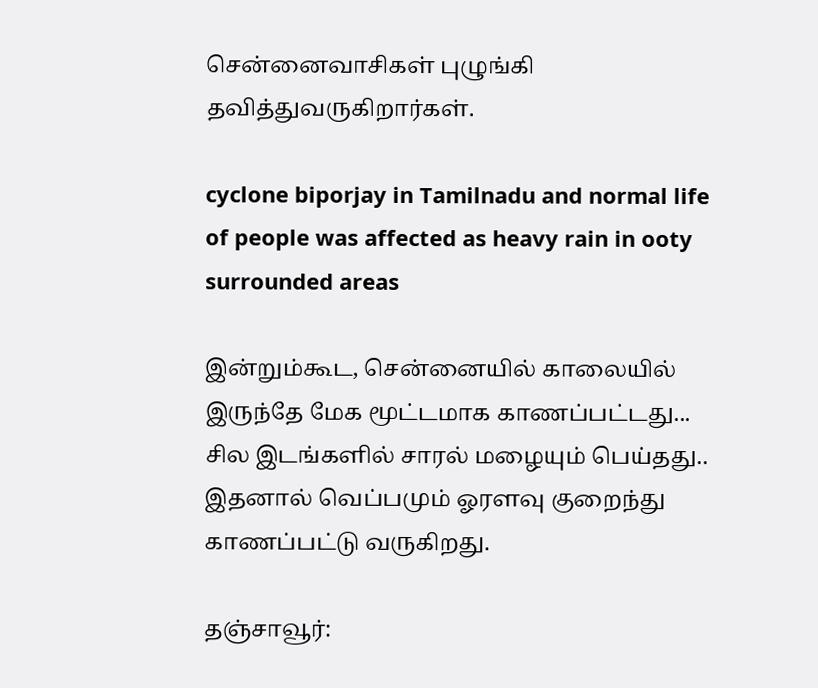சென்னைவாசிகள் புழுங்கி தவித்துவருகிறார்கள்.

cyclone biporjay in Tamilnadu and normal life of people was affected as heavy rain in ooty surrounded areas

இன்றும்கூட, சென்னையில் காலையில் இருந்தே மேக மூட்டமாக காணப்பட்டது... சில இடங்களில் சாரல் மழையும் பெய்தது.. இதனால் வெப்பமும் ஓரளவு குறைந்து காணப்பட்டு வருகிறது.

தஞ்சாவூர்: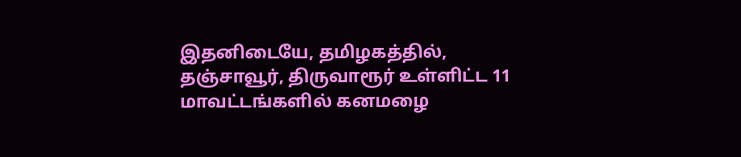இதனிடையே, தமிழகத்தில், தஞ்சாவூர், திருவாரூர் உள்ளிட்ட 11 மாவட்டங்களில் கனமழை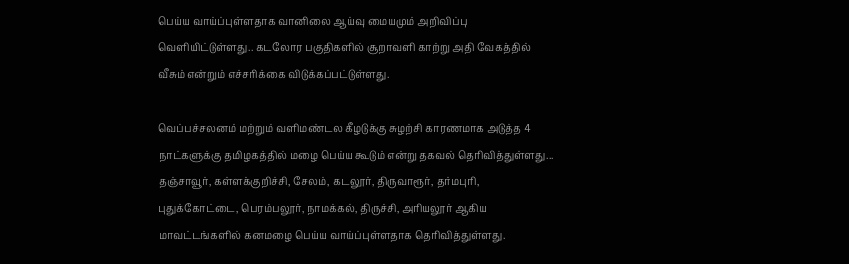பெய்ய வாய்ப்புள்ளதாக வானிலை ஆய்வு மையமும் அறிவிப்பு வெளியிட்டுள்ளது.. கடலோர பகுதிகளில் சூறாவளி காற்று அதி வேகத்தில் வீசும் என்றும் எச்சரிக்கை விடுக்கப்பட்டுள்ளது.

வெப்பச்சலனம் மற்றும் வளிமண்டல கீழடுக்கு சுழற்சி காரணமாக அடுத்த 4 நாட்களுக்கு தமிழகத்தில் மழை பெய்ய கூடும் என்று தகவல் தெரிவித்துள்ளது... தஞ்சாவூர், கள்ளக்குறிச்சி, சேலம், கடலூர், திருவாரூர், தர்மபுரி, புதுக்கோட்டை, பெரம்பலூர், நாமக்கல், திருச்சி, அரியலூர் ஆகிய மாவட்டங்களில் கனமழை பெய்ய வாய்ப்புள்ளதாக தெரிவித்துள்ளது.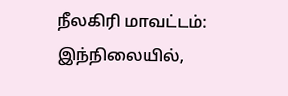நீலகிரி மாவட்டம்: இந்நிலையில்,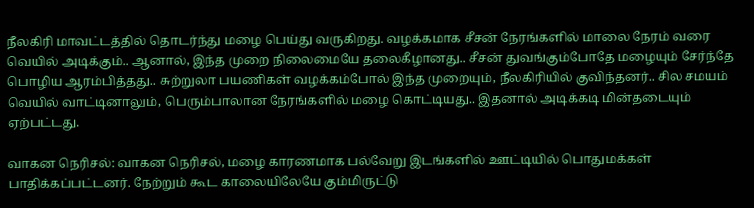நீலகிரி மாவட்டத்தில் தொடர்ந்து மழை பெய்து வருகிறது. வழக்கமாக சீசன் நேரங்களில் மாலை நேரம் வரை வெயில் அடிக்கும்.. ஆனால், இந்த முறை நிலைமையே தலைகீழானது.. சீசன் துவங்கும்போதே மழையும் சேர்ந்தே பொழிய ஆரம்பித்தது.. சுற்றுலா பயணிகள் வழக்கம்போல் இந்த முறையும், நீலகிரியில் குவிந்தனர்.. சில சமயம் வெயில் வாட்டினாலும், பெரும்பாலான நேரங்களில் மழை கொட்டியது.. இதனால் அடிக்கடி மின்தடையும் ஏற்பட்டது.

வாகன நெரிசல்: வாகன நெரிசல், மழை காரணமாக பல்வேறு இடங்களில் ஊட்டியில் பொதுமக்கள் பாதிக்கப்பட்டனர். நேற்றும் கூட காலையிலேயே கும்மிருட்டு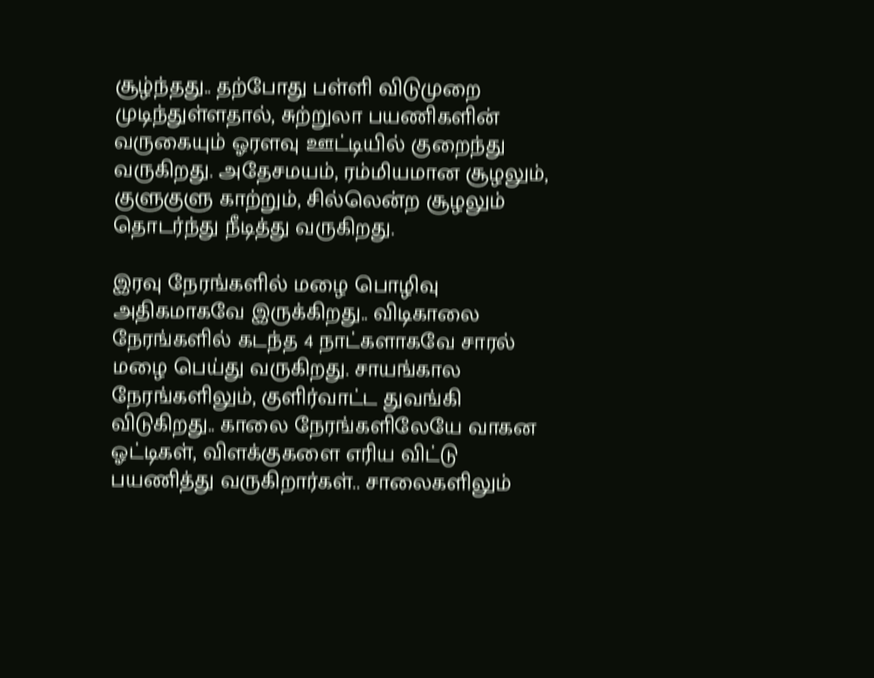சூழ்ந்தது.. தற்போது பள்ளி விடுமுறை முடிந்துள்ளதால், சுற்றுலா பயணிகளின் வருகையும் ஓரளவு ஊட்டியில் குறைந்து வருகிறது. அதேசமயம், ரம்மியமான சூழலும், குளுகுளு காற்றும், சில்லென்ற சூழலும் தொடர்ந்து நீடித்து வருகிறது.

இரவு நேரங்களில் மழை பொழிவு அதிகமாகவே இருக்கிறது.. விடிகாலை நேரங்களில் கடந்த 4 நாட்களாகவே சாரல் மழை பெய்து வருகிறது. சாயங்கால நேரங்களிலும், குளிர்வாட்ட துவங்கி விடுகிறது.. காலை நேரங்களிலேயே வாகன ஓட்டிகள், விளக்குகளை எரிய விட்டு பயணித்து வருகிறார்கள்.. சாலைகளிலும்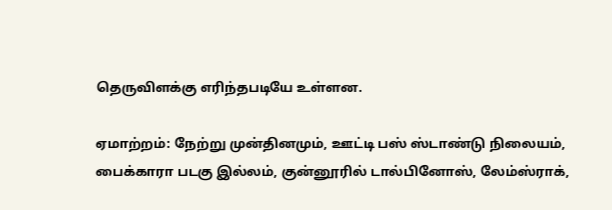தெருவிளக்கு எரிந்தபடியே உள்ளன.

ஏமாற்றம்: நேற்று முன்தினமும், ஊட்டி பஸ் ஸ்டாண்டு நிலையம், பைக்காரா படகு இல்லம், குன்னூரில் டால்பினோஸ், லேம்ஸ்ராக்,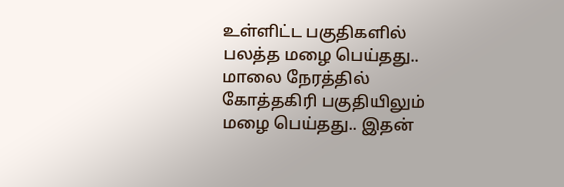உள்ளிட்ட பகுதிகளில் பலத்த மழை பெய்தது.. மாலை நேரத்தில் கோத்தகிரி பகுதியிலும் மழை பெய்தது.. இதன்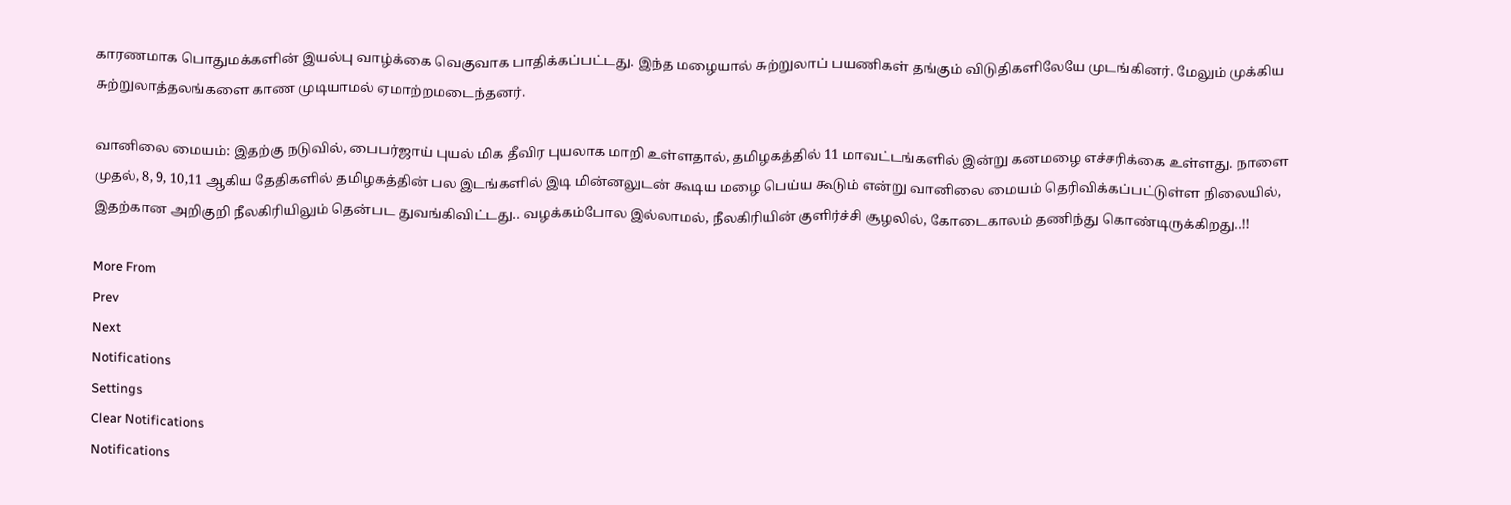காரணமாக பொதுமக்களின் இயல்பு வாழ்க்கை வெகுவாக பாதிக்கப்பட்டது. இந்த மழையால் சுற்றுலாப் பயணிகள் தங்கும் விடுதிகளிலேயே முடங்கினர். மேலும் முக்கிய சுற்றுலாத்தலங்களை காண முடியாமல் ஏமாற்றமடைந்தனர்.

வானிலை மையம்: இதற்கு நடுவில், பைபர்ஜாய் புயல் மிக தீவிர புயலாக மாறி உள்ளதால், தமிழகத்தில் 11 மாவட்டங்களில் இன்று கனமழை எச்சரிக்கை உள்ளது. நாளை முதல், 8, 9, 10,11 ஆகிய தேதிகளில் தமிழகத்தின் பல இடங்களில் இடி மின்னலுடன் கூடிய மழை பெய்ய கூடும் என்று வானிலை மையம் தெரிவிக்கப்பட்டுள்ள நிலையில், இதற்கான அறிகுறி நீலகிரியிலும் தென்பட துவங்கிவிட்டது.. வழக்கம்போல இல்லாமல், நீலகிரியின் குளிர்ச்சி சூழலில், கோடைகாலம் தணிந்து கொண்டிருக்கிறது..!!

More From
Prev
Next
Notifications
Settings
Clear Notifications
Notifications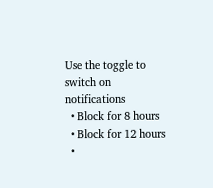Use the toggle to switch on notifications
  • Block for 8 hours
  • Block for 12 hours
  •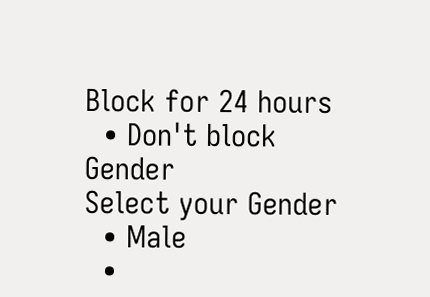Block for 24 hours
  • Don't block
Gender
Select your Gender
  • Male
  •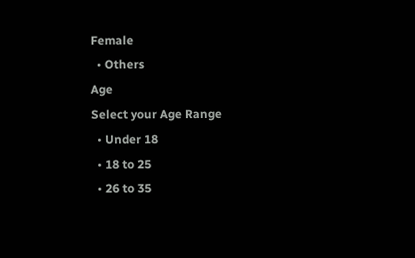Female
  • Others
Age
Select your Age Range
  • Under 18
  • 18 to 25
  • 26 to 35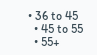• 36 to 45
  • 45 to 55
  • 55+